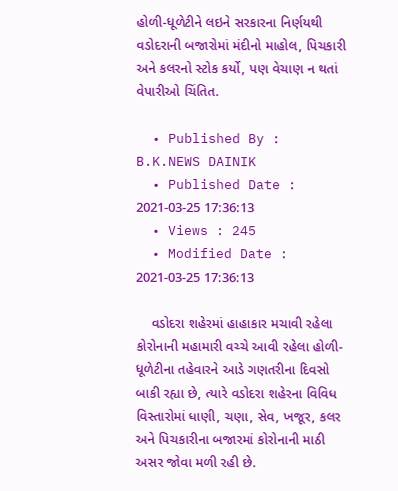હોળી-ધૂળેટીને લઇને સરકારના નિર્ણયથી વડોદરાની બજારોમાં મંદીનો માહોલ, પિચકારી અને કલરનો સ્ટોક કર્યો, પણ વેચાણ ન થતાં વેપારીઓ ચિંતિત.

  • Published By : B.K.NEWS DAINIK
  • Published Date : 2021-03-25 17:36:13
  • Views : 245
  • Modified Date : 2021-03-25 17:36:13

    વડોદરા શહેરમાં હાહાકાર મચાવી રહેલા કોરોનાની મહામારી વચ્ચે આવી રહેલા હોળી-ધૂળેટીના તહેવારને આડે ગણતરીના દિવસો બાકી રહ્યા છે, ત્યારે વડોદરા શહેરના વિવિધ વિસ્તારોમાં ધાણી, ચણા, સેવ, ખજૂર, કલર અને પિચકારીના બજારમાં કોરોનાની માઠી અસર જોવા મળી રહી છે.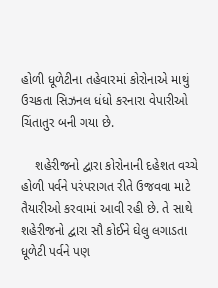હોળી ધૂળેટીના તહેવારમાં કોરોનાએ માથું ઉચકતા સિઝનલ ધંધો કરનારા વેપારીઓ ચિંતાતુર બની ગયા છે.

    શહેરીજનો દ્વારા કોરોનાની દહેશત વચ્ચે હોળી પર્વને પરંપરાગત રીતે ઉજવવા માટે તૈયારીઓ કરવામાં આવી રહી છે. તે સાથે શહેરીજનો દ્વારા સૌ કોઈને ઘેલુ લગાડતા ધૂળેટી પર્વને પણ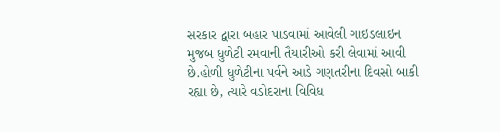સરકાર દ્વારા બહાર પાડવામાં આવેલી ગાઇડલાઇન મુજબ ધુળેટી રમવાની તૈયારીઓ કરી લેવામાં આવી છે.હોળી ધુળેટીના પર્વને આડે ગણતરીના દિવસો બાકી રહ્યા છે, ત્યારે વડોદરાના વિવિધ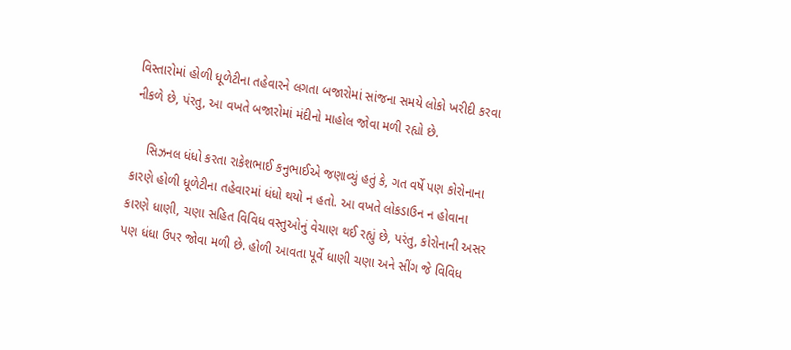વિસ્તારોમાં હોળી ધૂળેટીના તહેવારને લગતા બજારોમાં સાંજના સમયે લોકો ખરીદી કરવા નીકળે છે, પંરતુ, આ વખતે બજારોમાં મંદીનો માહોલ જોવા મળી રહ્યો છે.

    સિઝનલ ધંધો કરતા રાકેશભાઈ કનુભાઈએ જણાવ્યું હતું કે, ગત વર્ષે પણ કોરોનાના કારણે હોળી ધૂળેટીના તહેવારમાં ધંધો થયો ન હતો. આ વખતે લોકડાઉન ન હોવાના કારણે ધાણી, ચણા સહિત વિવિધ વસ્તુઓનું વેચાણ થઈ રહ્યું છે, પરંતુ, કોરોનાની અસર પણ ધંધા ઉપર જોવા મળી છે. હોળી આવતા પૂર્વે ધાણી ચણા અને સીંગ જે વિવિધ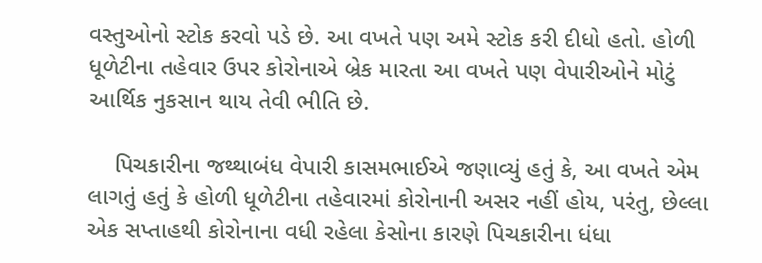વસ્તુઓનો સ્ટોક કરવો પડે છે. આ વખતે પણ અમે સ્ટોક કરી દીધો હતો. હોળી ધૂળેટીના તહેવાર ઉપર કોરોનાએ બ્રેક મારતા આ વખતે પણ વેપારીઓને મોટું આર્થિક નુકસાન થાય તેવી ભીતિ છે.

    પિચકારીના જથ્થાબંધ વેપારી કાસમભાઈએ જણાવ્યું હતું કે, આ વખતે એમ લાગતું હતું કે હોળી ધૂળેટીના તહેવારમાં કોરોનાની અસર નહીં હોય, પરંતુ, છેલ્લા એક સપ્તાહથી કોરોનાના વધી રહેલા કેસોના કારણે પિચકારીના ધંધા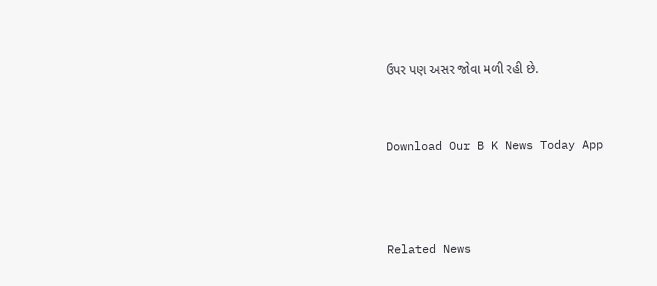ઉપર પણ અસર જોવા મળી રહી છે.


Download Our B K News Today App



Related News